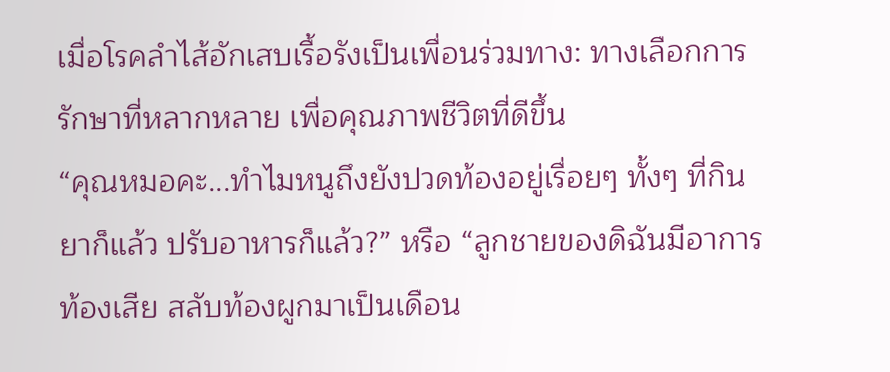เมื่อโรคลำไส้อักเสบเรื้อรังเป็นเพื่อนร่วมทาง: ทางเลือกการรักษาที่หลากหลาย เพื่อคุณภาพชีวิตที่ดีขึ้น
“คุณหมอคะ...ทำไมหนูถึงยังปวดท้องอยู่เรื่อยๆ ทั้งๆ ที่กินยาก็แล้ว ปรับอาหารก็แล้ว?” หรือ “ลูกชายของดิฉันมีอาการท้องเสีย สลับท้องผูกมาเป็นเดือน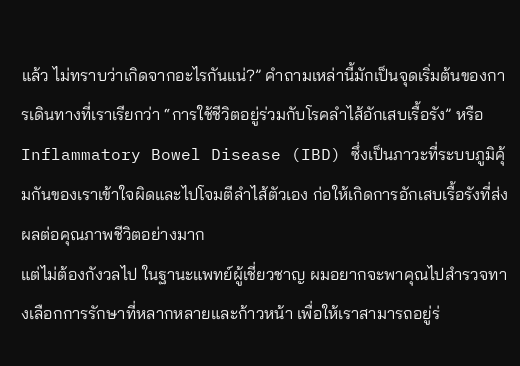แล้ว ไม่ทราบว่าเกิดจากอะไรกันแน่?” คำถามเหล่านี้มักเป็นจุดเริ่มต้นของการเดินทางที่เราเรียกว่า “การใช้ชีวิตอยู่ร่วมกับโรคลำไส้อักเสบเรื้อรัง” หรือ Inflammatory Bowel Disease (IBD) ซึ่งเป็นภาวะที่ระบบภูมิคุ้มกันของเราเข้าใจผิดและไปโจมตีลำไส้ตัวเอง ก่อให้เกิดการอักเสบเรื้อรังที่ส่งผลต่อคุณภาพชีวิตอย่างมาก
แต่ไม่ต้องกังวลไป ในฐานะแพทย์ผู้เชี่ยวชาญ ผมอยากจะพาคุณไปสำรวจทางเลือกการรักษาที่หลากหลายและก้าวหน้า เพื่อให้เราสามารถอยู่ร่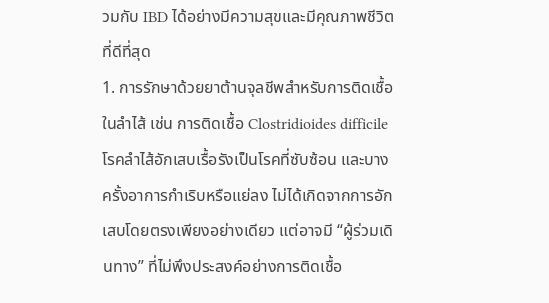วมกับ IBD ได้อย่างมีความสุขและมีคุณภาพชีวิตที่ดีที่สุด
1. การรักษาด้วยยาต้านจุลชีพสำหรับการติดเชื้อในลำไส้ เช่น การติดเชื้อ Clostridioides difficile
โรคลำไส้อักเสบเรื้อรังเป็นโรคที่ซับซ้อน และบางครั้งอาการกำเริบหรือแย่ลง ไม่ได้เกิดจากการอักเสบโดยตรงเพียงอย่างเดียว แต่อาจมี “ผู้ร่วมเดินทาง” ที่ไม่พึงประสงค์อย่างการติดเชื้อ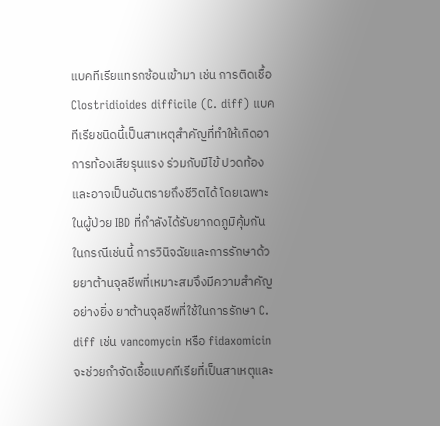แบคทีเรียแทรกซ้อนเข้ามา เช่น การติดเชื้อ Clostridioides difficile (C. diff) แบคทีเรียชนิดนี้เป็นสาเหตุสำคัญที่ทำให้เกิดอาการท้องเสียรุนแรง ร่วมกับมีไข้ ปวดท้อง และอาจเป็นอันตรายถึงชีวิตได้ โดยเฉพาะในผู้ป่วย IBD ที่กำลังได้รับยากดภูมิคุ้มกัน
ในกรณีเช่นนี้ การวินิจฉัยและการรักษาด้วยยาต้านจุลชีพที่เหมาะสมจึงมีความสำคัญอย่างยิ่ง ยาต้านจุลชีพที่ใช้ในการรักษา C. diff เช่น vancomycin หรือ fidaxomicin จะช่วยกำจัดเชื้อแบคทีเรียที่เป็นสาเหตุและ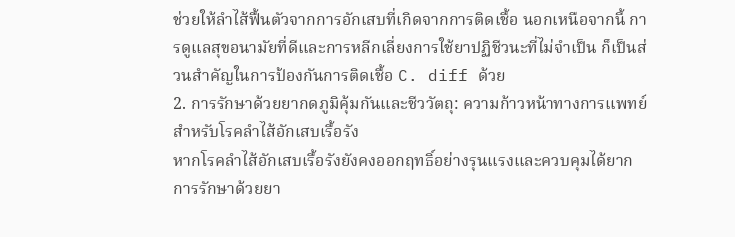ช่วยให้ลำไส้ฟื้นตัวจากการอักเสบที่เกิดจากการติดเชื้อ นอกเหนือจากนี้ การดูแลสุขอนามัยที่ดีและการหลีกเลี่ยงการใช้ยาปฏิชีวนะที่ไม่จำเป็น ก็เป็นส่วนสำคัญในการป้องกันการติดเชื้อ C. diff ด้วย
2. การรักษาด้วยยากดภูมิคุ้มกันและชีววัตถุ: ความก้าวหน้าทางการแพทย์สำหรับโรคลำไส้อักเสบเรื้อรัง
หากโรคลำไส้อักเสบเรื้อรังยังคงออกฤทธิ์อย่างรุนแรงและควบคุมได้ยาก การรักษาด้วยยา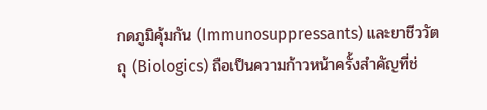กดภูมิคุ้มกัน (Immunosuppressants) และยาชีววัตถุ (Biologics) ถือเป็นความก้าวหน้าครั้งสำคัญที่ช่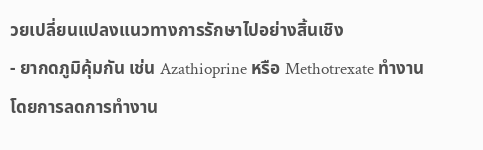วยเปลี่ยนแปลงแนวทางการรักษาไปอย่างสิ้นเชิง
- ยากดภูมิคุ้มกัน เช่น Azathioprine หรือ Methotrexate ทำงานโดยการลดการทำงาน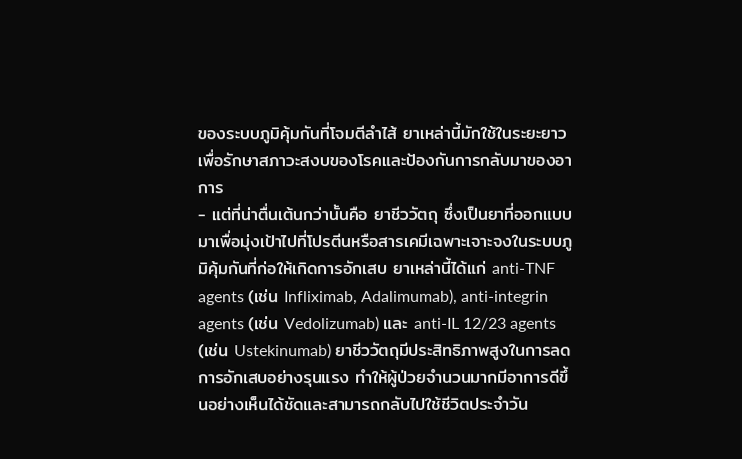ของระบบภูมิคุ้มกันที่โจมตีลำไส้ ยาเหล่านี้มักใช้ในระยะยาวเพื่อรักษาสภาวะสงบของโรคและป้องกันการกลับมาของอาการ
- แต่ที่น่าตื่นเต้นกว่านั้นคือ ยาชีววัตถุ ซึ่งเป็นยาที่ออกแบบมาเพื่อมุ่งเป้าไปที่โปรตีนหรือสารเคมีเฉพาะเจาะจงในระบบภูมิคุ้มกันที่ก่อให้เกิดการอักเสบ ยาเหล่านี้ได้แก่ anti-TNF agents (เช่น Infliximab, Adalimumab), anti-integrin agents (เช่น Vedolizumab) และ anti-IL 12/23 agents (เช่น Ustekinumab) ยาชีววัตถุมีประสิทธิภาพสูงในการลดการอักเสบอย่างรุนแรง ทำให้ผู้ป่วยจำนวนมากมีอาการดีขึ้นอย่างเห็นได้ชัดและสามารถกลับไปใช้ชีวิตประจำวัน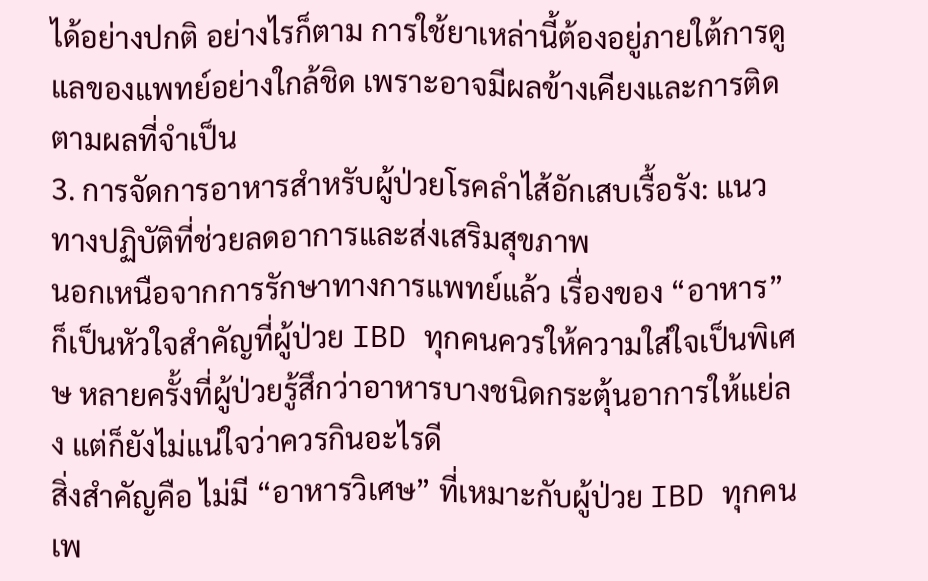ได้อย่างปกติ อย่างไรก็ตาม การใช้ยาเหล่านี้ต้องอยู่ภายใต้การดูแลของแพทย์อย่างใกล้ชิด เพราะอาจมีผลข้างเคียงและการติดตามผลที่จำเป็น
3. การจัดการอาหารสำหรับผู้ป่วยโรคลำไส้อักเสบเรื้อรัง: แนวทางปฏิบัติที่ช่วยลดอาการและส่งเสริมสุขภาพ
นอกเหนือจากการรักษาทางการแพทย์แล้ว เรื่องของ “อาหาร” ก็เป็นหัวใจสำคัญที่ผู้ป่วย IBD ทุกคนควรให้ความใส่ใจเป็นพิเศษ หลายครั้งที่ผู้ป่วยรู้สึกว่าอาหารบางชนิดกระตุ้นอาการให้แย่ลง แต่ก็ยังไม่แน่ใจว่าควรกินอะไรดี
สิ่งสำคัญคือ ไม่มี “อาหารวิเศษ” ที่เหมาะกับผู้ป่วย IBD ทุกคน เพ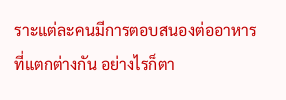ราะแต่ละคนมีการตอบสนองต่ออาหารที่แตกต่างกัน อย่างไรก็ตา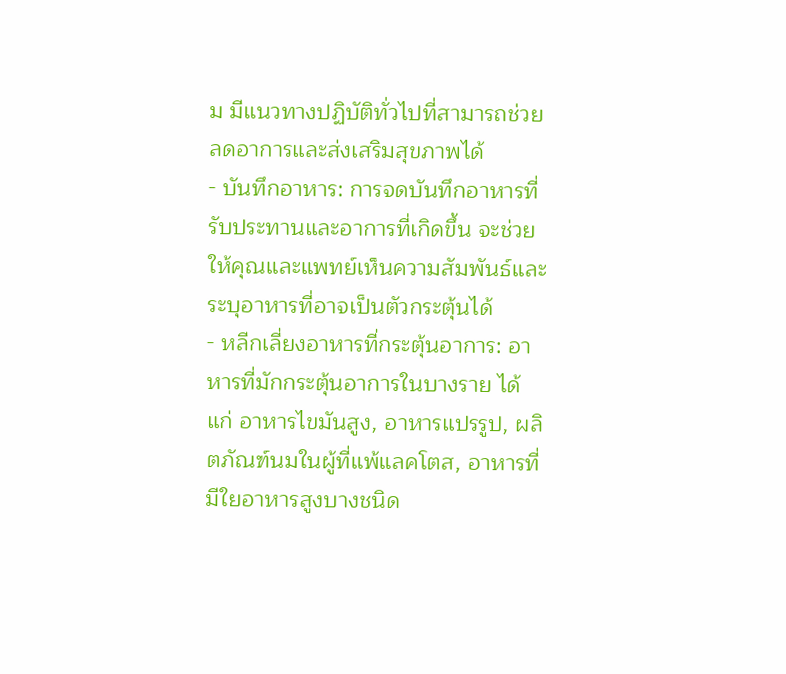ม มีแนวทางปฏิบัติทั่วไปที่สามารถช่วยลดอาการและส่งเสริมสุขภาพได้
- บันทึกอาหาร: การจดบันทึกอาหารที่รับประทานและอาการที่เกิดขึ้น จะช่วยให้คุณและแพทย์เห็นความสัมพันธ์และระบุอาหารที่อาจเป็นตัวกระตุ้นได้
- หลีกเลี่ยงอาหารที่กระตุ้นอาการ: อาหารที่มักกระตุ้นอาการในบางราย ได้แก่ อาหารไขมันสูง, อาหารแปรรูป, ผลิตภัณฑ์นมในผู้ที่แพ้แลคโตส, อาหารที่มีใยอาหารสูงบางชนิด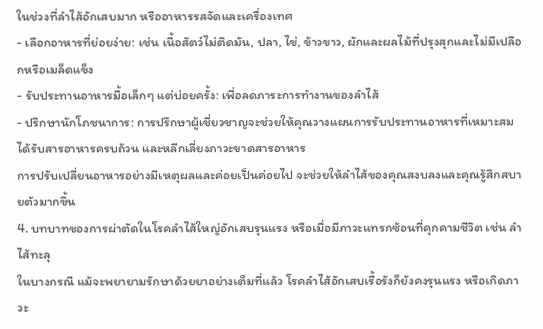ในช่วงที่ลำไส้อักเสบมาก หรืออาหารรสจัดและเครื่องเทศ
- เลือกอาหารที่ย่อยง่าย: เช่น เนื้อสัตว์ไม่ติดมัน, ปลา, ไข่, ข้าวขาว, ผักและผลไม้ที่ปรุงสุกและไม่มีเปลือกหรือเมล็ดแข็ง
- รับประทานอาหารมื้อเล็กๆ แต่บ่อยครั้ง: เพื่อลดภาระการทำงานของลำไส้
- ปรึกษานักโภชนาการ: การปรึกษาผู้เชี่ยวชาญจะช่วยให้คุณวางแผนการรับประทานอาหารที่เหมาะสม ได้รับสารอาหารครบถ้วน และหลีกเลี่ยงภาวะขาดสารอาหาร
การปรับเปลี่ยนอาหารอย่างมีเหตุผลและค่อยเป็นค่อยไป จะช่วยให้ลำไส้ของคุณสงบลงและคุณรู้สึกสบายตัวมากขึ้น
4. บทบาทของการผ่าตัดในโรคลำไส้ใหญ่อักเสบรุนแรง หรือเมื่อมีภาวะแทรกซ้อนที่คุกคามชีวิต เช่น ลำไส้ทะลุ
ในบางกรณี แม้จะพยายามรักษาด้วยยาอย่างเต็มที่แล้ว โรคลำไส้อักเสบเรื้อรังก็ยังคงรุนแรง หรือเกิดภาวะ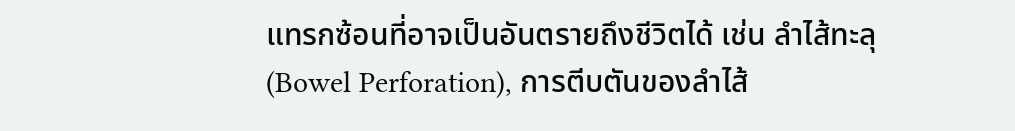แทรกซ้อนที่อาจเป็นอันตรายถึงชีวิตได้ เช่น ลำไส้ทะลุ (Bowel Perforation), การตีบตันของลำไส้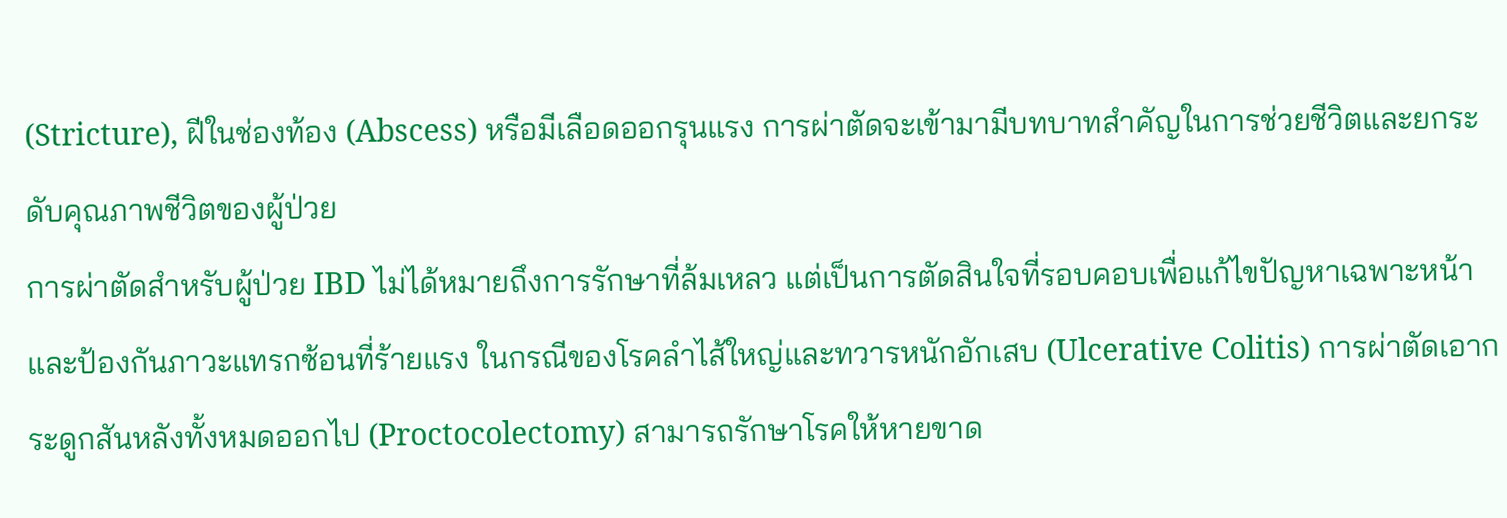(Stricture), ฝีในช่องท้อง (Abscess) หรือมีเลือดออกรุนแรง การผ่าตัดจะเข้ามามีบทบาทสำคัญในการช่วยชีวิตและยกระดับคุณภาพชีวิตของผู้ป่วย
การผ่าตัดสำหรับผู้ป่วย IBD ไม่ได้หมายถึงการรักษาที่ล้มเหลว แต่เป็นการตัดสินใจที่รอบคอบเพื่อแก้ไขปัญหาเฉพาะหน้าและป้องกันภาวะแทรกซ้อนที่ร้ายแรง ในกรณีของโรคลำไส้ใหญ่และทวารหนักอักเสบ (Ulcerative Colitis) การผ่าตัดเอากระดูกสันหลังทั้งหมดออกไป (Proctocolectomy) สามารถรักษาโรคให้หายขาด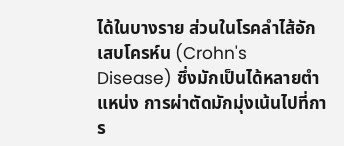ได้ในบางราย ส่วนในโรคลำไส้อักเสบโครห์น (Crohn's Disease) ซึ่งมักเป็นได้หลายตำแหน่ง การผ่าตัดมักมุ่งเน้นไปที่การ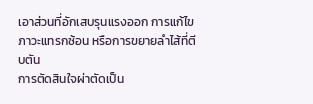เอาส่วนที่อักเสบรุนแรงออก การแก้ไขภาวะแทรกซ้อน หรือการขยายลำไส้ที่ตีบตัน
การตัดสินใจผ่าตัดเป็น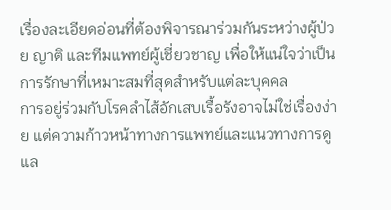เรื่องละเอียดอ่อนที่ต้องพิจารณาร่วมกันระหว่างผู้ป่วย ญาติ และทีมแพทย์ผู้เชี่ยวชาญ เพื่อให้แน่ใจว่าเป็นการรักษาที่เหมาะสมที่สุดสำหรับแต่ละบุคคล
การอยู่ร่วมกับโรคลำไส้อักเสบเรื้อรังอาจไม่ใช่เรื่องง่าย แต่ความก้าวหน้าทางการแพทย์และแนวทางการดูแล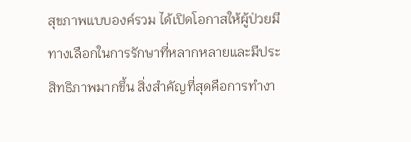สุขภาพแบบองค์รวม ได้เปิดโอกาสให้ผู้ป่วยมีทางเลือกในการรักษาที่หลากหลายและมีประสิทธิภาพมากขึ้น สิ่งสำคัญที่สุดคือการทำงา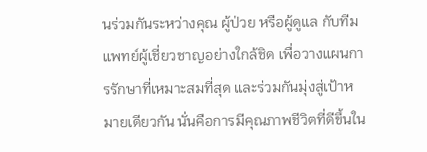นร่วมกันระหว่างคุณ ผู้ป่วย หรือผู้ดูแล กับทีมแพทย์ผู้เชี่ยวชาญอย่างใกล้ชิด เพื่อวางแผนการรักษาที่เหมาะสมที่สุด และร่วมกันมุ่งสู่เป้าหมายเดียวกัน นั่นคือการมีคุณภาพชีวิตที่ดีขึ้นใน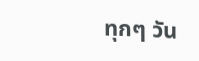ทุกๆ วัน